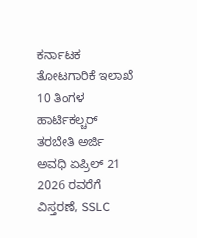ಕರ್ನಾಟಕ ತೋಟಗಾರಿಕೆ ಇಲಾಖೆ 10 ತಿಂಗಳ ಹಾರ್ಟಿಕಲ್ಚರ್ ತರಬೇತಿ ಅರ್ಜಿ ಅವಧಿ ಏಪ್ರಿಲ್ 21 2026 ರವರೆಗೆ ವಿಸ್ತರಣೆ, SSLC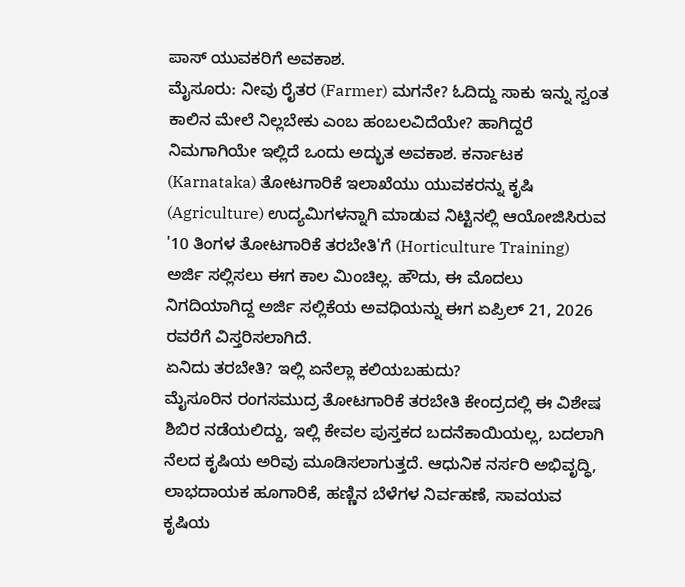ಪಾಸ್ ಯುವಕರಿಗೆ ಅವಕಾಶ.
ಮೈಸೂರು: ನೀವು ರೈತರ (Farmer) ಮಗನೇ? ಓದಿದ್ದು ಸಾಕು ಇನ್ನು ಸ್ವಂತ ಕಾಲಿನ ಮೇಲೆ ನಿಲ್ಲಬೇಕು ಎಂಬ ಹಂಬಲವಿದೆಯೇ? ಹಾಗಿದ್ದರೆ ನಿಮಗಾಗಿಯೇ ಇಲ್ಲಿದೆ ಒಂದು ಅದ್ಭುತ ಅವಕಾಶ. ಕರ್ನಾಟಕ (Karnataka) ತೋಟಗಾರಿಕೆ ಇಲಾಖೆಯು ಯುವಕರನ್ನು ಕೃಷಿ (Agriculture) ಉದ್ಯಮಿಗಳನ್ನಾಗಿ ಮಾಡುವ ನಿಟ್ಟಿನಲ್ಲಿ ಆಯೋಜಿಸಿರುವ '10 ತಿಂಗಳ ತೋಟಗಾರಿಕೆ ತರಬೇತಿ'ಗೆ (Horticulture Training) ಅರ್ಜಿ ಸಲ್ಲಿಸಲು ಈಗ ಕಾಲ ಮಿಂಚಿಲ್ಲ. ಹೌದು, ಈ ಮೊದಲು ನಿಗದಿಯಾಗಿದ್ದ ಅರ್ಜಿ ಸಲ್ಲಿಕೆಯ ಅವಧಿಯನ್ನು ಈಗ ಏಪ್ರಿಲ್ 21, 2026 ರವರೆಗೆ ವಿಸ್ತರಿಸಲಾಗಿದೆ.
ಏನಿದು ತರಬೇತಿ? ಇಲ್ಲಿ ಏನೆಲ್ಲಾ ಕಲಿಯಬಹುದು?
ಮೈಸೂರಿನ ರಂಗಸಮುದ್ರ ತೋಟಗಾರಿಕೆ ತರಬೇತಿ ಕೇಂದ್ರದಲ್ಲಿ ಈ ವಿಶೇಷ ಶಿಬಿರ ನಡೆಯಲಿದ್ದು, ಇಲ್ಲಿ ಕೇವಲ ಪುಸ್ತಕದ ಬದನೆಕಾಯಿಯಲ್ಲ, ಬದಲಾಗಿ ನೆಲದ ಕೃಷಿಯ ಅರಿವು ಮೂಡಿಸಲಾಗುತ್ತದೆ. ಆಧುನಿಕ ನರ್ಸರಿ ಅಭಿವೃದ್ಧಿ, ಲಾಭದಾಯಕ ಹೂಗಾರಿಕೆ, ಹಣ್ಣಿನ ಬೆಳೆಗಳ ನಿರ್ವಹಣೆ, ಸಾವಯವ ಕೃಷಿಯ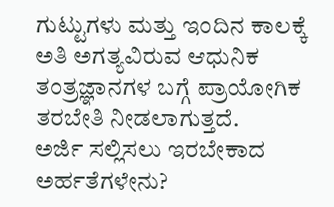ಗುಟ್ಟುಗಳು ಮತ್ತು ಇಂದಿನ ಕಾಲಕ್ಕೆ ಅತಿ ಅಗತ್ಯವಿರುವ ಆಧುನಿಕ ತಂತ್ರಜ್ಞಾನಗಳ ಬಗ್ಗೆ ಪ್ರಾಯೋಗಿಕ ತರಬೇತಿ ನೀಡಲಾಗುತ್ತದೆ.
ಅರ್ಜಿ ಸಲ್ಲಿಸಲು ಇರಬೇಕಾದ ಅರ್ಹತೆಗಳೇನು?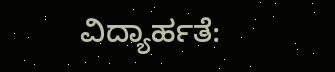ವಿದ್ಯಾರ್ಹತೆ: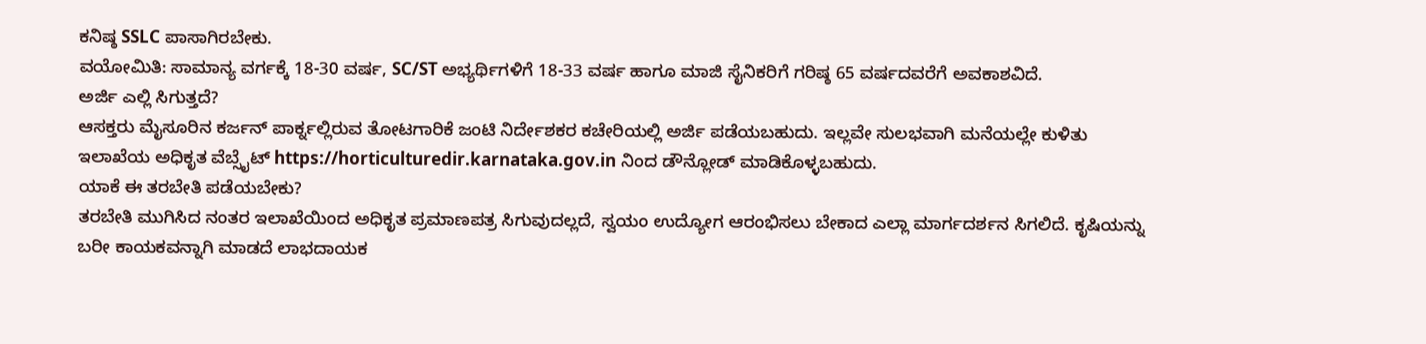ಕನಿಷ್ಠ SSLC ಪಾಸಾಗಿರಬೇಕು.
ವಯೋಮಿತಿ: ಸಾಮಾನ್ಯ ವರ್ಗಕ್ಕೆ 18-30 ವರ್ಷ, SC/ST ಅಭ್ಯರ್ಥಿಗಳಿಗೆ 18-33 ವರ್ಷ ಹಾಗೂ ಮಾಜಿ ಸೈನಿಕರಿಗೆ ಗರಿಷ್ಠ 65 ವರ್ಷದವರೆಗೆ ಅವಕಾಶವಿದೆ.
ಅರ್ಜಿ ಎಲ್ಲಿ ಸಿಗುತ್ತದೆ?
ಆಸಕ್ತರು ಮೈಸೂರಿನ ಕರ್ಜನ್ ಪಾರ್ಕ್ನಲ್ಲಿರುವ ತೋಟಗಾರಿಕೆ ಜಂಟಿ ನಿರ್ದೇಶಕರ ಕಚೇರಿಯಲ್ಲಿ ಅರ್ಜಿ ಪಡೆಯಬಹುದು. ಇಲ್ಲವೇ ಸುಲಭವಾಗಿ ಮನೆಯಲ್ಲೇ ಕುಳಿತು ಇಲಾಖೆಯ ಅಧಿಕೃತ ವೆಬ್ಸೈಟ್ https://horticulturedir.karnataka.gov.in ನಿಂದ ಡೌನ್ಲೋಡ್ ಮಾಡಿಕೊಳ್ಳಬಹುದು.
ಯಾಕೆ ಈ ತರಬೇತಿ ಪಡೆಯಬೇಕು?
ತರಬೇತಿ ಮುಗಿಸಿದ ನಂತರ ಇಲಾಖೆಯಿಂದ ಅಧಿಕೃತ ಪ್ರಮಾಣಪತ್ರ ಸಿಗುವುದಲ್ಲದೆ, ಸ್ವಯಂ ಉದ್ಯೋಗ ಆರಂಭಿಸಲು ಬೇಕಾದ ಎಲ್ಲಾ ಮಾರ್ಗದರ್ಶನ ಸಿಗಲಿದೆ. ಕೃಷಿಯನ್ನು ಬರೀ ಕಾಯಕವನ್ನಾಗಿ ಮಾಡದೆ ಲಾಭದಾಯಕ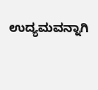ಉದ್ಯಮವನ್ನಾಗಿ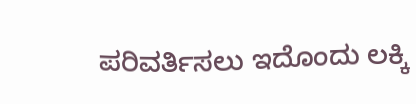ಪರಿವರ್ತಿಸಲು ಇದೊಂದು ಲಕ್ಕಿ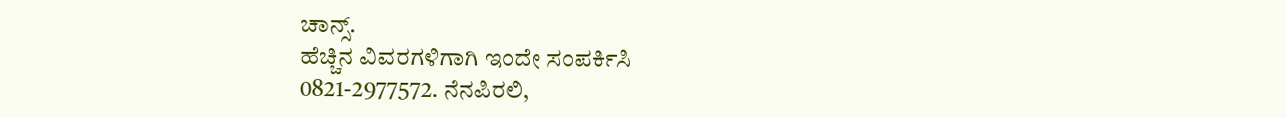ಚಾನ್ಸ್.
ಹೆಚ್ಚಿನ ವಿವರಗಳಿಗಾಗಿ ಇಂದೇ ಸಂಪರ್ಕಿಸಿ
0821-2977572. ನೆನಪಿರಲಿ,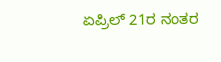ಏಪ್ರಿಲ್ 21ರ ನಂತರ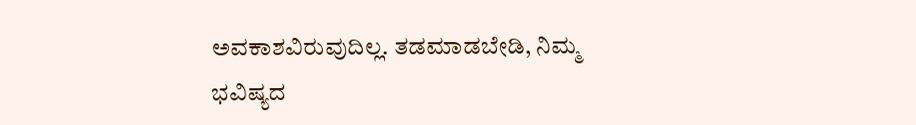ಅವಕಾಶವಿರುವುದಿಲ್ಲ. ತಡಮಾಡಬೇಡಿ, ನಿಮ್ಮ ಭವಿಷ್ಯದ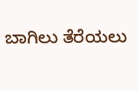ಬಾಗಿಲು ತೆರೆಯಲು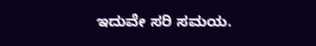ಇದುವೇ ಸರಿ ಸಮಯ.